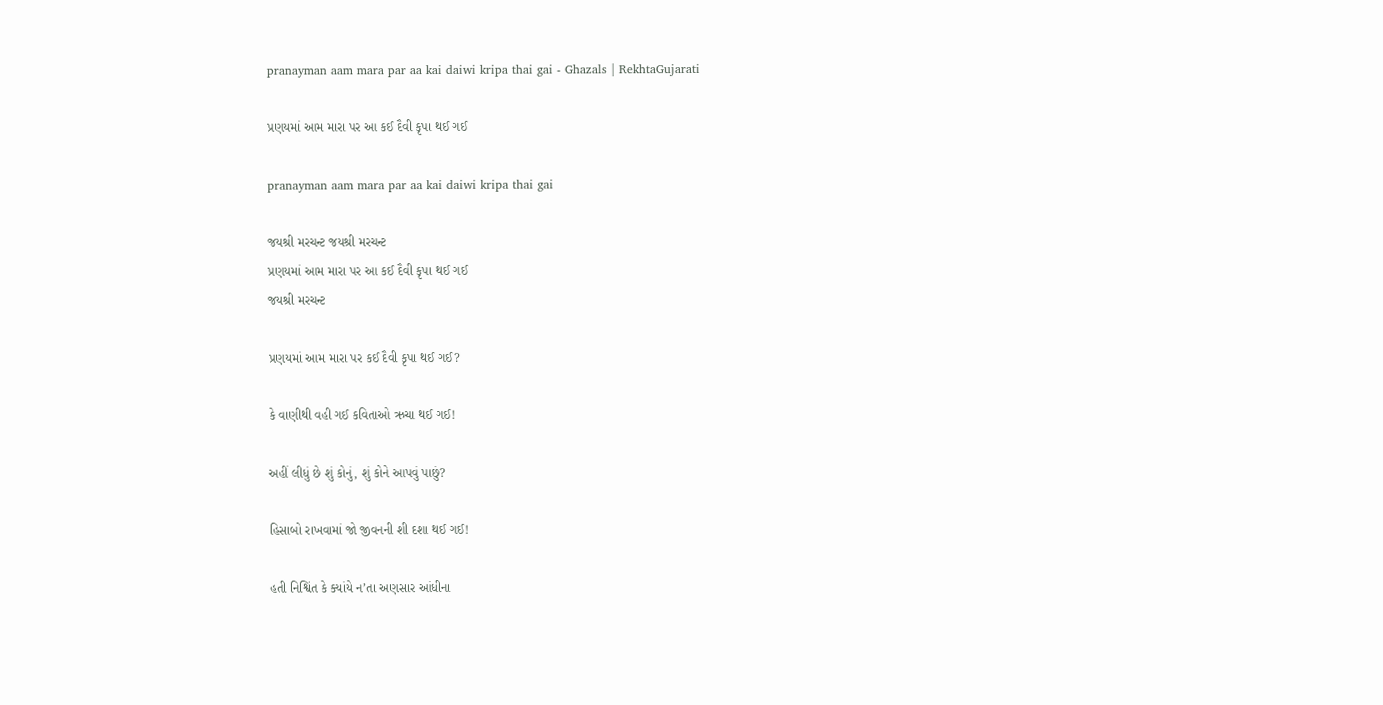pranayman aam mara par aa kai daiwi kripa thai gai - Ghazals | RekhtaGujarati

પ્રણયમાં આમ મારા પર આ કઈ દૈવી કૃપા થઈ ગઈ

pranayman aam mara par aa kai daiwi kripa thai gai

જયશ્રી મરચન્ટ જયશ્રી મરચન્ટ
પ્રણયમાં આમ મારા પર આ કઈ દૈવી કૃપા થઈ ગઈ
જયશ્રી મરચન્ટ

પ્રણયમાં આમ મારા પર કઈ દૈવી કૃપા થઈ ગઈ?

કે વાણીથી વહી ગઈ કવિતાઓ ઋચા થઈ ગઈ!

અહીં લીધું છે શું કોનું, શું કોને આપવું પાછું?

હિસાબો રાખવામાં જો જીવનની શી દશા થઈ ગઈ!

હતી નિશ્વિંત કે ક્યાંયે ન’તા અણસાર આંધીના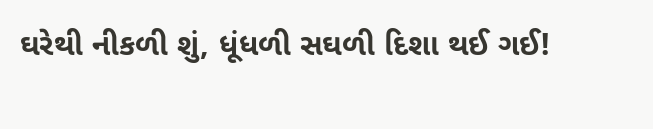ઘરેથી નીકળી શું, ધૂંધળી સઘળી દિશા થઈ ગઈ!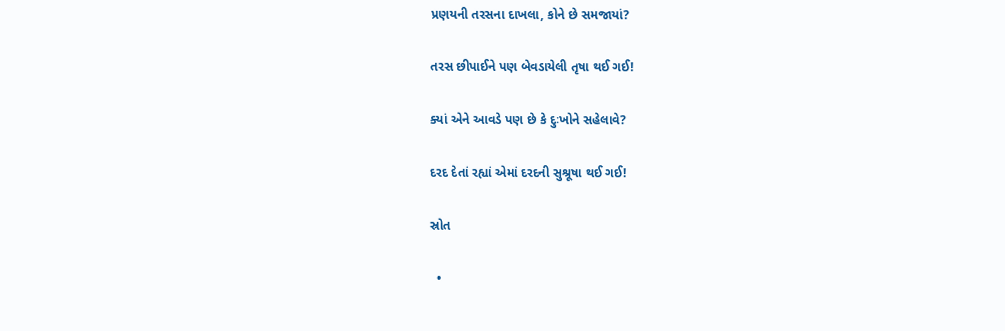પ્રણયની તરસના દાખલા, કોને છે સમજાયાં?

તરસ છીપાઈને પણ બેવડાયેલી તૃષા થઈ ગઈ!

ક્યાં એને આવડે પણ છે કે દુઃખોને સહેલાવે?

દરદ દેતાં રહ્યાં એમાં દરદની સુશ્રૂષા થઈ ગઈ!

સ્રોત

  •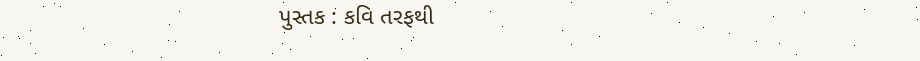પુસ્તક : કવિ તરફથી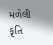મળેલી કૃતિ